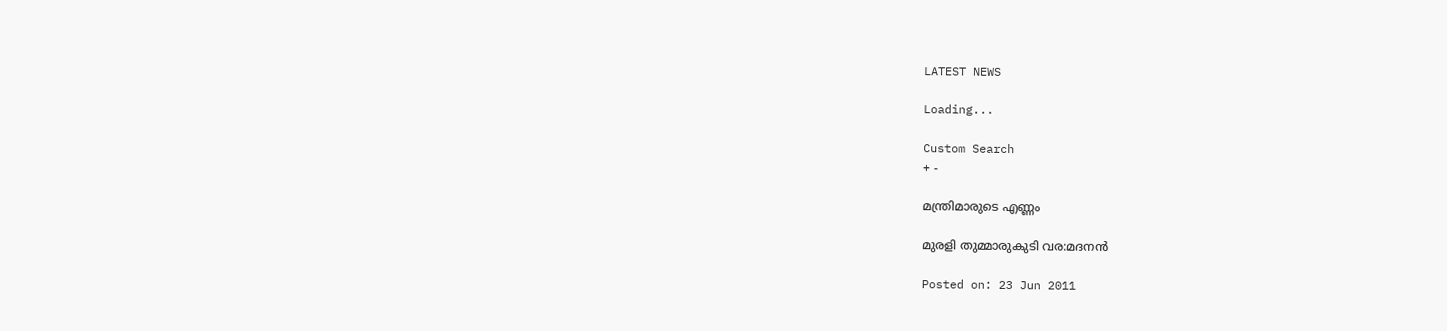LATEST NEWS

Loading...

Custom Search
+ -

മന്ത്രിമാരുടെ എണ്ണം

മുരളി തുമ്മാരുകുടി വര:മദനന്‍

Posted on: 23 Jun 2011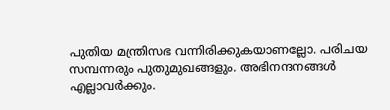പുതിയ മന്ത്രിസഭ വന്നിരിക്കുകയാണല്ലോ. പരിചയ സമ്പന്നരും പുതുമുഖങ്ങളും. അഭിനന്ദനങ്ങള്‍ എല്ലാവര്‍ക്കും.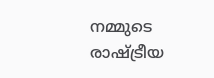നമ്മുടെ രാഷ്ട്രീയ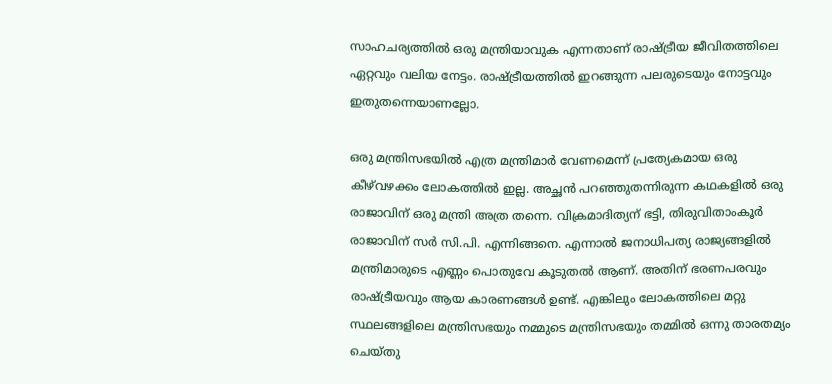സാഹചര്യത്തില്‍ ഒരു മന്ത്രിയാവുക എന്നതാണ് രാഷ്ട്രീയ ജീവിതത്തിലെ ഏറ്റവും വലിയ നേട്ടം. രാഷ്ട്രീയത്തില്‍ ഇറങ്ങുന്ന പലരുടെയും നോട്ടവും ഇതുതന്നെയാണല്ലോ.

ഒരു മന്ത്രിസഭയില്‍ എത്ര മന്ത്രിമാര്‍ വേണമെന്ന് പ്രത്യേകമായ ഒരു കീഴ്‌വഴക്കം ലോകത്തില്‍ ഇല്ല. അച്ഛന്‍ പറഞ്ഞുതന്നിരുന്ന കഥകളില്‍ ഒരു രാജാവിന് ഒരു മന്ത്രി അത്ര തന്നെ. വിക്രമാദിത്യന് ഭട്ടി, തിരുവിതാംകൂര്‍ രാജാവിന് സര്‍ സി.പി. എന്നിങ്ങനെ. എന്നാല്‍ ജനാധിപത്യ രാജ്യങ്ങളില്‍ മന്ത്രിമാരുടെ എണ്ണം പൊതുവേ കൂടുതല്‍ ആണ്. അതിന് ഭരണപരവും രാഷ്ട്രീയവും ആയ കാരണങ്ങള്‍ ഉണ്ട്. എങ്കിലും ലോകത്തിലെ മറ്റു സ്ഥലങ്ങളിലെ മന്ത്രിസഭയും നമ്മുടെ മന്ത്രിസഭയും തമ്മില്‍ ഒന്നു താരതമ്യം ചെയ്തു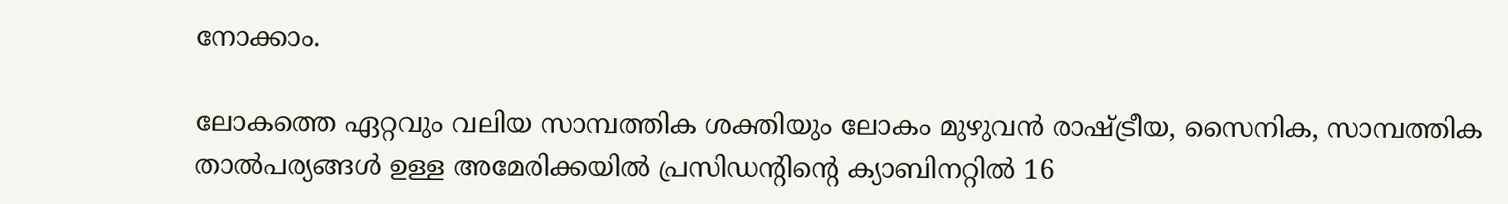നോക്കാം.

ലോകത്തെ ഏറ്റവും വലിയ സാമ്പത്തിക ശക്തിയും ലോകം മുഴുവന്‍ രാഷ്ട്രീയ, സൈനിക, സാമ്പത്തിക താല്‍പര്യങ്ങള്‍ ഉള്ള അമേരിക്കയില്‍ പ്രസിഡന്റിന്റെ ക്യാബിനറ്റില്‍ 16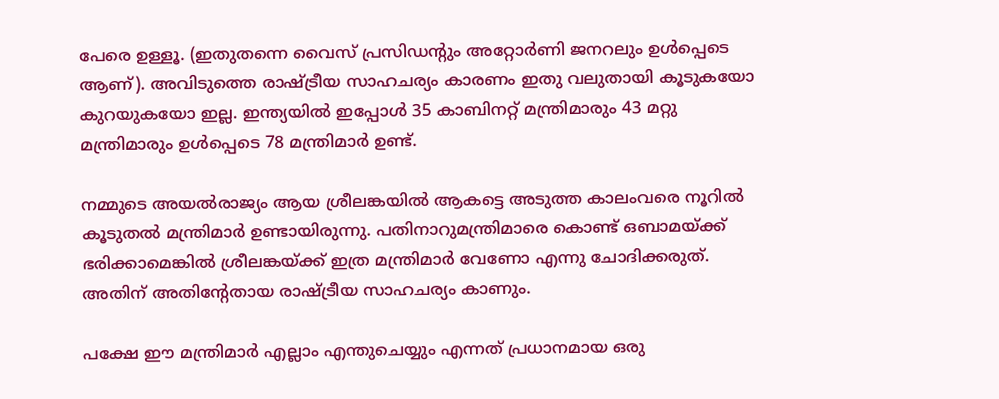പേരെ ഉള്ളൂ. (ഇതുതന്നെ വൈസ് പ്രസിഡന്റും അറ്റോര്‍ണി ജനറലും ഉള്‍പ്പെടെ ആണ്). അവിടുത്തെ രാഷ്ട്രീയ സാഹചര്യം കാരണം ഇതു വലുതായി കൂടുകയോ കുറയുകയോ ഇല്ല. ഇന്ത്യയില്‍ ഇപ്പോള്‍ 35 കാബിനറ്റ് മന്ത്രിമാരും 43 മറ്റു മന്ത്രിമാരും ഉള്‍പ്പെടെ 78 മന്ത്രിമാര്‍ ഉണ്ട്.

നമ്മുടെ അയല്‍രാജ്യം ആയ ശ്രീലങ്കയില്‍ ആകട്ടെ അടുത്ത കാലംവരെ നൂറില്‍ കൂടുതല്‍ മന്ത്രിമാര്‍ ഉണ്ടായിരുന്നു. പതിനാറുമന്ത്രിമാരെ കൊണ്ട് ഒബാമയ്ക്ക് ഭരിക്കാമെങ്കില്‍ ശ്രീലങ്കയ്ക്ക് ഇത്ര മന്ത്രിമാര്‍ വേണോ എന്നു ചോദിക്കരുത്. അതിന് അതിന്റേതായ രാഷ്ട്രീയ സാഹചര്യം കാണും.

പക്ഷേ ഈ മന്ത്രിമാര്‍ എല്ലാം എന്തുചെയ്യും എന്നത് പ്രധാനമായ ഒരു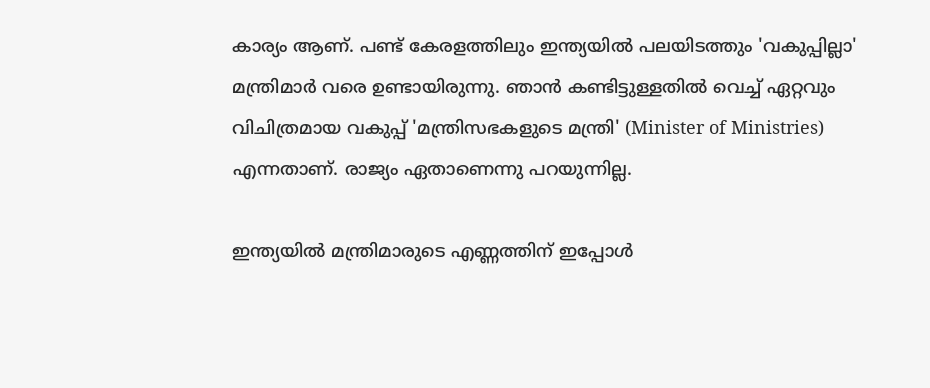കാര്യം ആണ്. പണ്ട് കേരളത്തിലും ഇന്ത്യയില്‍ പലയിടത്തും 'വകുപ്പില്ലാ' മന്ത്രിമാര്‍ വരെ ഉണ്ടായിരുന്നു. ഞാന്‍ കണ്ടിട്ടുള്ളതില്‍ വെച്ച് ഏറ്റവും വിചിത്രമായ വകുപ്പ് 'മന്ത്രിസഭകളുടെ മന്ത്രി' (Minister of Ministries) എന്നതാണ്. രാജ്യം ഏതാണെന്നു പറയുന്നില്ല.

ഇന്ത്യയില്‍ മന്ത്രിമാരുടെ എണ്ണത്തിന് ഇപ്പോള്‍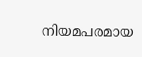നിയമപരമായ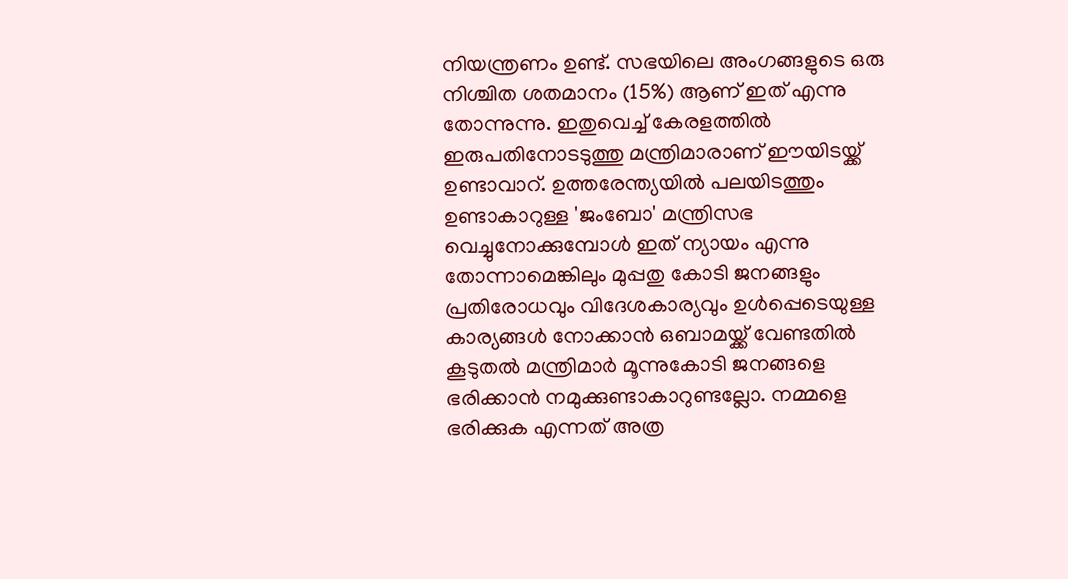നിയന്ത്രണം ഉണ്ട്. സഭയിലെ അംഗങ്ങളുടെ ഒരു നിശ്ചിത ശതമാനം (15%) ആണ് ഇത് എന്നു തോന്നുന്നു. ഇതുവെച്ച് കേരളത്തില്‍ ഇരുപതിനോടടുത്തു മന്ത്രിമാരാണ് ഈയിടയ്ക്ക് ഉണ്ടാവാറ്. ഉത്തരേന്ത്യയില്‍ പലയിടത്തും ഉണ്ടാകാറുള്ള 'ജംബോ' മന്ത്രിസഭ വെച്ചുനോക്കുമ്പോള്‍ ഇത് ന്യായം എന്നു തോന്നാമെങ്കിലും മുപ്പതു കോടി ജനങ്ങളും പ്രതിരോധവും വിദേശകാര്യവും ഉള്‍പ്പെടെയുള്ള കാര്യങ്ങള്‍ നോക്കാന്‍ ഒബാമയ്ക്ക് വേണ്ടതില്‍ കൂടുതല്‍ മന്ത്രിമാര്‍ മൂന്നുകോടി ജനങ്ങളെ ഭരിക്കാന്‍ നമുക്കുണ്ടാകാറുണ്ടല്ലോ. നമ്മളെ ഭരിക്കുക എന്നത് അത്ര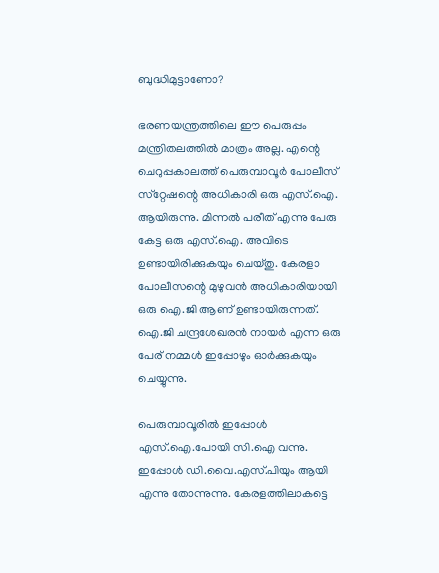ബുദ്ധിമുട്ടാണോ?

ഭരണയന്ത്രത്തിലെ ഈ പെരുപ്പം മന്ത്രിതലത്തില്‍ മാത്രം അല്ല. എന്റെ ചെറുപ്പകാലത്ത് പെരുമ്പാവൂര്‍ പോലീസ് സ്‌റ്റേഷന്റെ അധികാരി ഒരു എസ്.ഐ. ആയിരുന്നു. മിന്നല്‍ പരീത് എന്നു പേരു കേട്ട ഒരു എസ്.ഐ. അവിടെ ഉണ്ടായിരിക്കുകയും ചെയ്തു. കേരളാ പോലീസന്റെ മുഴുവന്‍ അധികാരിയായി ഒരു ഐ.ജി ആണ് ഉണ്ടായിരുന്നത്. ഐ.ജി ചന്ദ്രശേഖരന്‍ നായര്‍ എന്ന ഒരു പേര് നമ്മള്‍ ഇപ്പോഴും ഓര്‍ക്കുകയും ചെയ്യുന്നു.

പെരുമ്പാവൂരില്‍ ഇപ്പോള്‍ എസ്.ഐ.പോയി സി.ഐ വന്നു. ഇപ്പോള്‍ ഡി.വൈ.എസ്.പിയും ആയി എന്നു തോന്നുന്നു. കേരളത്തിലാകട്ടെ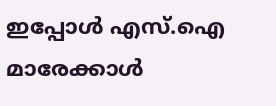ഇപ്പോള്‍ എസ്.ഐ മാരേക്കാള്‍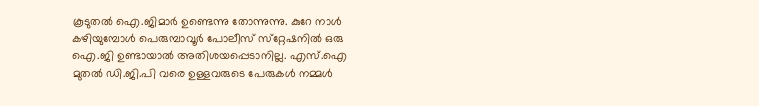കൂടുതല്‍ ഐ.ജിമാര്‍ ഉണ്ടെന്നു തോന്നുന്നു. കുറേ നാള്‍ കഴിയുമ്പോള്‍ പെരുമ്പാവൂര്‍ പോലീസ് സ്‌റ്റേഷനില്‍ ഒരു ഐ.ജി ഉണ്ടായാല്‍ അതിശയപ്പെടാനില്ല. എസ്.ഐ മുതല്‍ ഡി.ജി.പി വരെ ഉള്ളവരുടെ പേരുകള്‍ നമ്മള്‍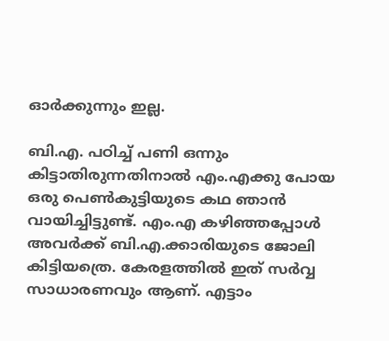ഓര്‍ക്കുന്നും ഇല്ല.

ബി.എ. പഠിച്ച് പണി ഒന്നും കിട്ടാതിരുന്നതിനാല്‍ എം.എക്കു പോയ ഒരു പെണ്‍കുട്ടിയുടെ കഥ ഞാന്‍ വായിച്ചിട്ടുണ്ട്. എം.എ കഴിഞ്ഞപ്പോള്‍ അവര്‍ക്ക് ബി.എ.ക്കാരിയുടെ ജോലി കിട്ടിയത്രെ. കേരളത്തില്‍ ഇത് സര്‍വ്വ സാധാരണവും ആണ്. എട്ടാം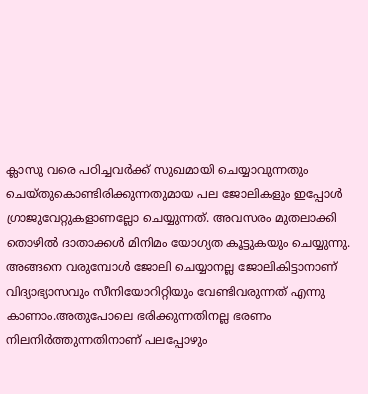ക്ലാസു വരെ പഠിച്ചവര്‍ക്ക് സുഖമായി ചെയ്യാവുന്നതും ചെയ്തുകൊണ്ടിരിക്കുന്നതുമായ പല ജോലികളും ഇപ്പോള്‍ ഗ്രാജുവേറ്റുകളാണല്ലോ ചെയ്യുന്നത്. അവസരം മുതലാക്കി തൊഴില്‍ ദാതാക്കള്‍ മിനിമം യോഗ്യത കൂട്ടുകയും ചെയ്യുന്നു. അങ്ങനെ വരുമ്പോള്‍ ജോലി ചെയ്യാനല്ല ജോലികിട്ടാനാണ് വിദ്യാഭ്യാസവും സീനിയോറിറ്റിയും വേണ്ടിവരുന്നത് എന്നു കാണാം.അതുപോലെ ഭരിക്കുന്നതിനല്ല ഭരണം നിലനിര്‍ത്തുന്നതിനാണ് പലപ്പോഴും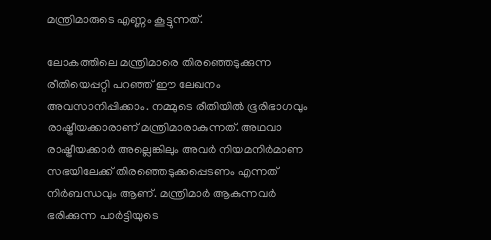മന്ത്രിമാരുടെ എണ്ണം കൂട്ടുന്നത്.

ലോകത്തിലെ മന്ത്രിമാരെ തിരഞ്ഞെടുക്കുന്ന രീതിയെപ്പറ്റി പറഞ്ഞ് ഈ ലേഖനം അവസാനിപ്പിക്കാം. നമ്മുടെ രീതിയില്‍ ഭൂരിഭാഗവും രാഷ്ട്രീയക്കാരാണ് മന്ത്രിമാരാകുന്നത്. അഥവാ രാഷ്ട്രീയക്കാര്‍ അല്ലെങ്കിലും അവര്‍ നിയമനിര്‍മാണ സഭയിലേക്ക് തിരഞ്ഞെടുക്കപ്പെടണം എന്നത് നിര്‍ബന്ധവും ആണ്. മന്ത്രിമാര്‍ ആകുന്നവര്‍ ഭരിക്കുന്ന പാര്‍ട്ടിയുടെ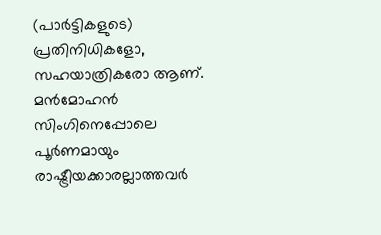(പാര്‍ട്ടികളുടെ) പ്രതിനിധികളോ, സഹയാത്രികരോ ആണ്. മന്‍മോഹന്‍ സിംഗിനെപ്പോലെ പൂര്‍ണമായും രാഷ്ട്രീയക്കാരല്ലാത്തവര്‍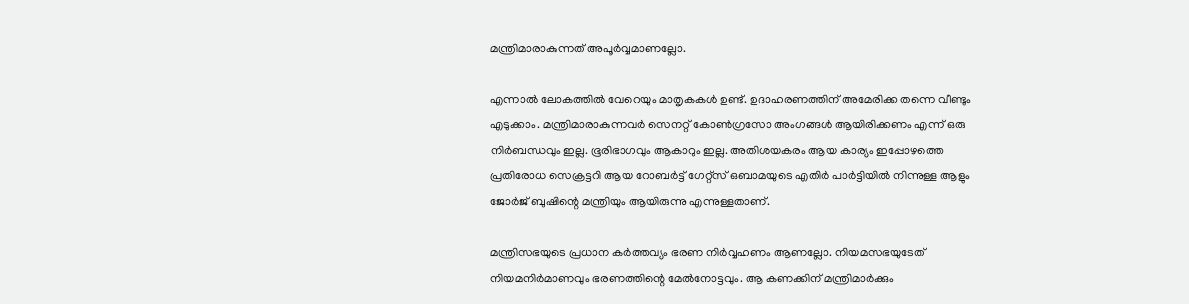മന്ത്രിമാരാകുന്നത് അപൂര്‍വ്വമാണല്ലോ.

എന്നാല്‍ ലോകത്തില്‍ വേറെയും മാതൃകകള്‍ ഉണ്ട്. ഉദാഹരണത്തിന് അമേരിക്ക തന്നെ വീണ്ടും എടുക്കാം. മന്ത്രിമാരാകുന്നവര്‍ സെനറ്റ് കോണ്‍ഗ്രസോ അംഗങ്ങള്‍ ആയിരിക്കണം എന്ന് ഒരു നിര്‍ബന്ധവും ഇല്ല. ഭൂരിഭാഗവും ആകാറും ഇല്ല. അതിശയകരം ആയ കാര്യം ഇപ്പോഴത്തെ പ്രതിരോധ സെക്രട്ടറി ആയ റോബര്‍ട്ട് ഗേറ്റ്‌സ് ഒബാമയുടെ എതിര്‍ പാര്‍ട്ടിയില്‍ നിന്നുള്ള ആളും ജോര്‍ജ് ബുഷിന്റെ മന്ത്രിയും ആയിരുന്നു എന്നുള്ളതാണ്.

മന്ത്രിസഭയുടെ പ്രധാന കര്‍ത്തവ്യം ഭരണ നിര്‍വ്വഹണം ആണല്ലോ. നിയമസഭയുടേത് നിയമനിര്‍മാണവും ഭരണത്തിന്റെ മേല്‍നോട്ടവും. ആ കണക്കിന് മന്ത്രിമാര്‍ക്കും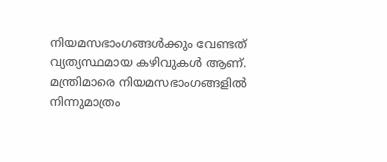നിയമസഭാംഗങ്ങള്‍ക്കും വേണ്ടത് വ്യത്യസ്ഥമായ കഴിവുകള്‍ ആണ്. മന്ത്രിമാരെ നിയമസഭാംഗങ്ങളില്‍ നിന്നുമാത്രം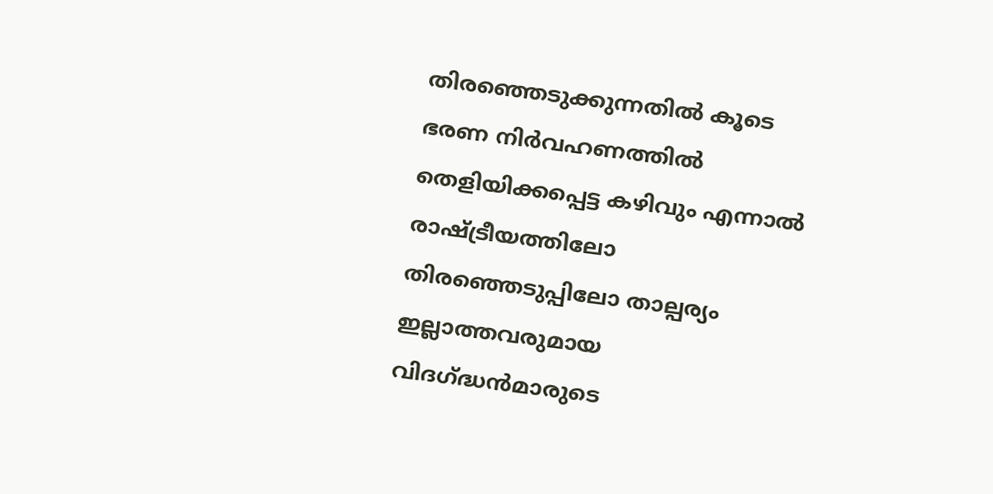തിരഞ്ഞെടുക്കുന്നതില്‍ കൂടെ ഭരണ നിര്‍വഹണത്തില്‍ തെളിയിക്കപ്പെട്ട കഴിവും എന്നാല്‍ രാഷ്ട്രീയത്തിലോ തിരഞ്ഞെടുപ്പിലോ താല്പര്യം ഇല്ലാത്തവരുമായ വിദഗ്ദ്ധന്‍മാരുടെ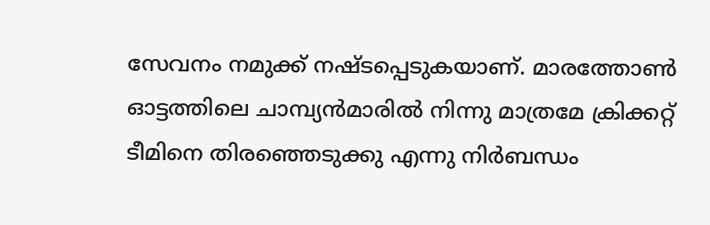സേവനം നമുക്ക് നഷ്ടപ്പെടുകയാണ്. മാരത്തോണ്‍ ഓട്ടത്തിലെ ചാമ്പ്യന്‍മാരില്‍ നിന്നു മാത്രമേ ക്രിക്കറ്റ് ടീമിനെ തിരഞ്ഞെടുക്കു എന്നു നിര്‍ബന്ധം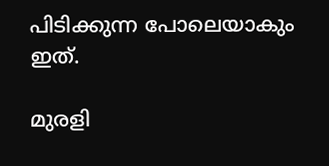പിടിക്കുന്ന പോലെയാകും ഇത്.

മുരളി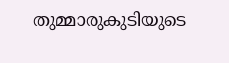തുമ്മാരുകുടിയുടെ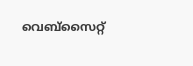വെബ്‌സൈറ്റ്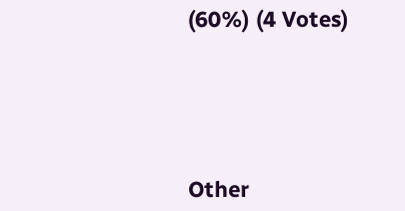(60%) (4 Votes)





Other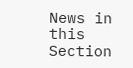News in this Section